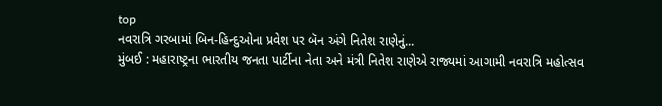top
નવરાત્રિ ગરબામાં બિન-હિન્દુઓના પ્રવેશ પર બૅન અંગે નિતેશ રાણેનું...
મુંબઈ : મહારાષ્ટ્રના ભારતીય જનતા પાર્ટીના નેતા અને મંત્રી નિતેશ રાણેએ રાજ્યમાં આગામી નવરાત્રિ મહોત્સવ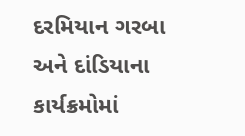દરમિયાન ગરબા અને દાંડિયાના કાર્યક્રમોમાં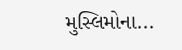મુસ્લિમોના...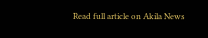Read full article on Akila News